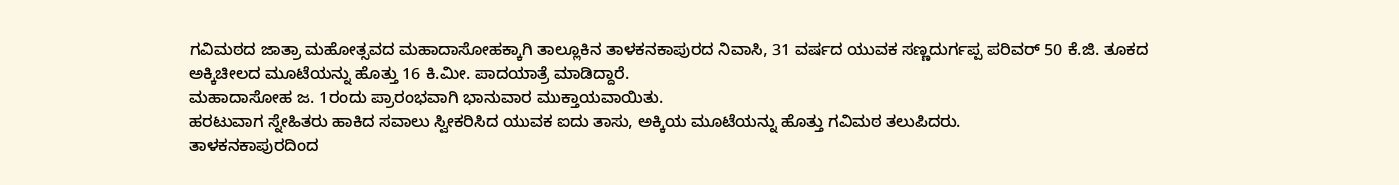ಗವಿಮಠದ ಜಾತ್ರಾ ಮಹೋತ್ಸವದ ಮಹಾದಾಸೋಹಕ್ಕಾಗಿ ತಾಲ್ಲೂಕಿನ ತಾಳಕನಕಾಪುರದ ನಿವಾಸಿ, 31 ವರ್ಷದ ಯುವಕ ಸಣ್ಣದುರ್ಗಪ್ಪ ಪರಿವರ್ 50 ಕೆ.ಜಿ. ತೂಕದ ಅಕ್ಕಿಚೀಲದ ಮೂಟೆಯನ್ನು ಹೊತ್ತು 16 ಕಿ.ಮೀ. ಪಾದಯಾತ್ರೆ ಮಾಡಿದ್ದಾರೆ.
ಮಹಾದಾಸೋಹ ಜ. 1ರಂದು ಪ್ರಾರಂಭವಾಗಿ ಭಾನುವಾರ ಮುಕ್ತಾಯವಾಯಿತು.
ಹರಟುವಾಗ ಸ್ನೇಹಿತರು ಹಾಕಿದ ಸವಾಲು ಸ್ವೀಕರಿಸಿದ ಯುವಕ ಐದು ತಾಸು, ಅಕ್ಕಿಯ ಮೂಟೆಯನ್ನು ಹೊತ್ತು ಗವಿಮಠ ತಲುಪಿದರು.
ತಾಳಕನಕಾಪುರದಿಂದ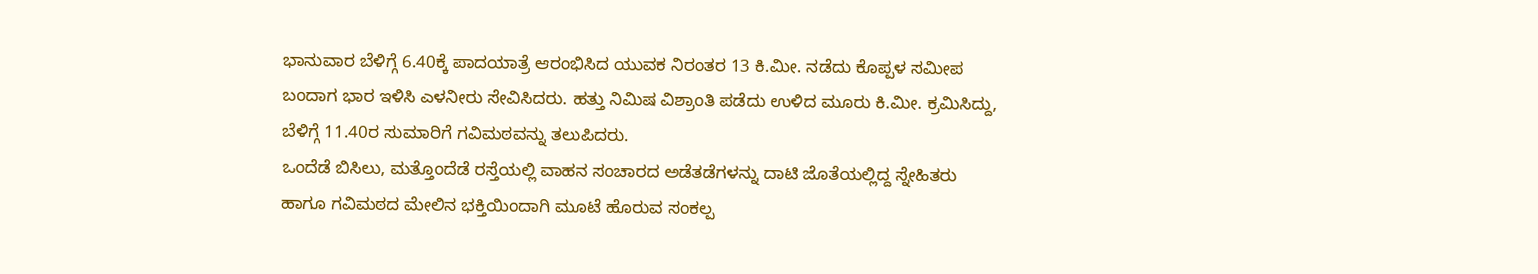ಭಾನುವಾರ ಬೆಳಿಗ್ಗೆ 6.40ಕ್ಕೆ ಪಾದಯಾತ್ರೆ ಆರಂಭಿಸಿದ ಯುವಕ ನಿರಂತರ 13 ಕಿ.ಮೀ. ನಡೆದು ಕೊಪ್ಪಳ ಸಮೀಪ ಬಂದಾಗ ಭಾರ ಇಳಿಸಿ ಎಳನೀರು ಸೇವಿಸಿದರು. ಹತ್ತು ನಿಮಿಷ ವಿಶ್ರಾಂತಿ ಪಡೆದು ಉಳಿದ ಮೂರು ಕಿ.ಮೀ. ಕ್ರಮಿಸಿದ್ದು, ಬೆಳಿಗ್ಗೆ 11.40ರ ಸುಮಾರಿಗೆ ಗವಿಮಠವನ್ನು ತಲುಪಿದರು.
ಒಂದೆಡೆ ಬಿಸಿಲು, ಮತ್ತೊಂದೆಡೆ ರಸ್ತೆಯಲ್ಲಿ ವಾಹನ ಸಂಚಾರದ ಅಡೆತಡೆಗಳನ್ನು ದಾಟಿ ಜೊತೆಯಲ್ಲಿದ್ದ ಸ್ನೇಹಿತರು ಹಾಗೂ ಗವಿಮಠದ ಮೇಲಿನ ಭಕ್ತಿಯಿಂದಾಗಿ ಮೂಟೆ ಹೊರುವ ಸಂಕಲ್ಪ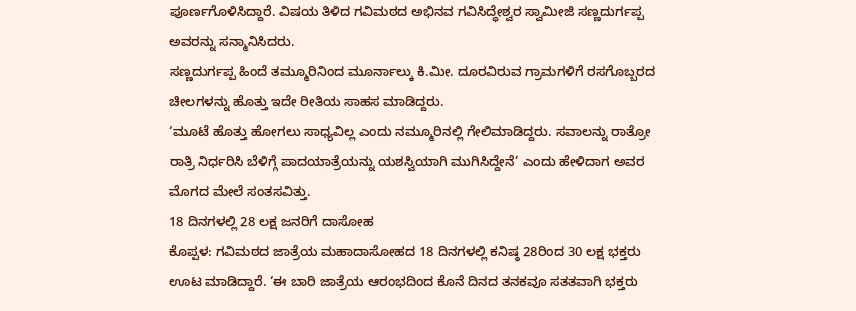ಪೂರ್ಣಗೊಳಿಸಿದ್ದಾರೆ. ವಿಷಯ ತಿಳಿದ ಗವಿಮಠದ ಅಭಿನವ ಗವಿಸಿದ್ಧೇಶ್ವರ ಸ್ವಾಮೀಜಿ ಸಣ್ಣದುರ್ಗಪ್ಪ ಅವರನ್ನು ಸನ್ಮಾನಿಸಿದರು.
ಸಣ್ಣದುರ್ಗಪ್ಪ ಹಿಂದೆ ತಮ್ಮೂರಿನಿಂದ ಮೂರ್ನಾಲ್ಕು ಕಿ.ಮೀ. ದೂರವಿರುವ ಗ್ರಾಮಗಳಿಗೆ ರಸಗೊಬ್ಬರದ ಚೀಲಗಳನ್ನು ಹೊತ್ತು ಇದೇ ರೀತಿಯ ಸಾಹಸ ಮಾಡಿದ್ದರು.
‘ಮೂಟೆ ಹೊತ್ತು ಹೋಗಲು ಸಾಧ್ಯವಿಲ್ಲ ಎಂದು ನಮ್ಮೂರಿನಲ್ಲಿ ಗೇಲಿಮಾಡಿದ್ದರು. ಸವಾಲನ್ನು ರಾತ್ರೋ ರಾತ್ರಿ ನಿರ್ಧರಿಸಿ ಬೆಳಿಗ್ಗೆ ಪಾದಯಾತ್ರೆಯನ್ನು ಯಶಸ್ವಿಯಾಗಿ ಮುಗಿಸಿದ್ದೇನೆ’ ಎಂದು ಹೇಳಿದಾಗ ಅವರ ಮೊಗದ ಮೇಲೆ ಸಂತಸವಿತ್ತು.
18 ದಿನಗಳಲ್ಲಿ 28 ಲಕ್ಷ ಜನರಿಗೆ ದಾಸೋಹ
ಕೊಪ್ಪಳ: ಗವಿಮಠದ ಜಾತ್ರೆಯ ಮಹಾದಾಸೋಹದ 18 ದಿನಗಳಲ್ಲಿ ಕನಿಷ್ಠ 28ರಿಂದ 30 ಲಕ್ಷ ಭಕ್ತರು ಊಟ ಮಾಡಿದ್ದಾರೆ. ‘ಈ ಬಾರಿ ಜಾತ್ರೆಯ ಆರಂಭದಿಂದ ಕೊನೆ ದಿನದ ತನಕವೂ ಸತತವಾಗಿ ಭಕ್ತರು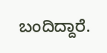ಬಂದಿದ್ದಾರೆ.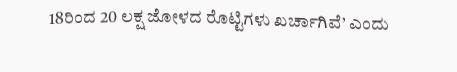18ರಿಂದ 20 ಲಕ್ಷ ಜೋಳದ ರೊಟ್ಟಿಗಳು ಖರ್ಚಾಗಿವೆ’ ಎಂದು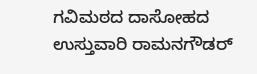ಗವಿಮಠದ ದಾಸೋಹದ ಉಸ್ತುವಾರಿ ರಾಮನಗೌಡರ್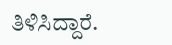ತಿಳಿಸಿದ್ದಾರೆ.